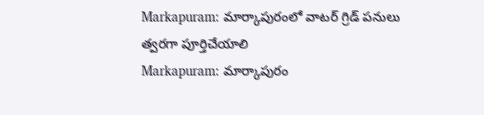Markapuram: మార్కాపురంలో వాటర్ గ్రిడ్ పనులు త్వరగా పూర్తిచేయాలి
Markapuram: మార్కాపురం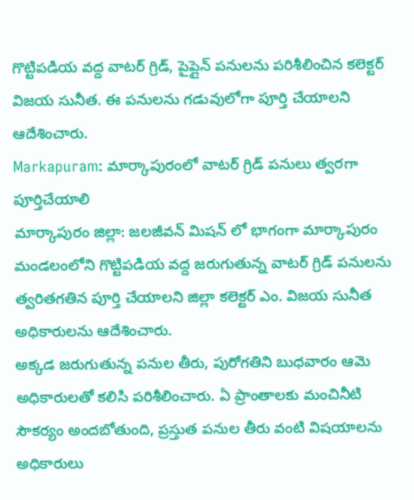గొట్టిపడియ వద్ద వాటర్ గ్రిడ్, పైప్లైన్ పనులను పరిశీలించిన కలెక్టర్ విజయ సునీత. ఈ పనులను గడువులోగా పూర్తి చేయాలని ఆదేశించారు.
Markapuram: మార్కాపురంలో వాటర్ గ్రిడ్ పనులు త్వరగా పూర్తిచేయాలి
మార్కాపురం జిల్లా: జలజీవన్ మిషన్ లో భాగంగా మార్కాపురం మండలంలోని గొట్టిపడియ వద్ద జరుగుతున్న వాటర్ గ్రిడ్ పనులను త్వరితగతిన పూర్తి చేయాలని జిల్లా కలెక్టర్ ఎం. విజయ సునీత అధికారులను ఆదేశించారు.
అక్కడ జరుగుతున్న పనుల తీరు, పురోగతిని బుధవారం ఆమె అధికారులతో కలిసి పరిశీలించారు. ఏ ప్రాంతాలకు మంచినీటి సౌకర్యం అందబోతుంది, ప్రస్తుత పనుల తీరు వంటి విషయాలను అధికారులు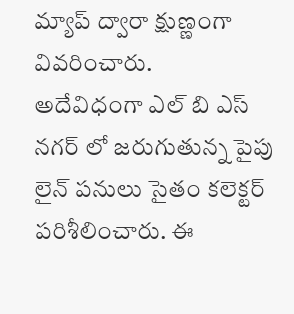మ్యాప్ ద్వారా క్షుణ్ణంగా వివరించారు.
అదేవిధంగా ఎల్ బి ఎస్ నగర్ లో జరుగుతున్న పైపు లైన్ పనులు సైతం కలెక్టర్ పరిశీలించారు. ఈ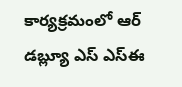కార్యక్రమంలో ఆర్ డబ్ల్యూ ఎస్ ఎస్ఈ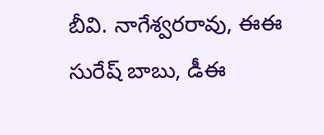బీవి. నాగేశ్వరరావు, ఈఈ సురేష్ బాబు, డీఈ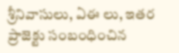శ్రీనివాసులు, ఏఈ లు, ఇతర ప్రాజెక్టు సంబంధించిన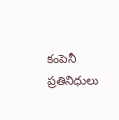కంపెనీ ప్రతినిధులు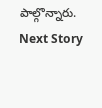పాల్గొన్నారు.
Next Story